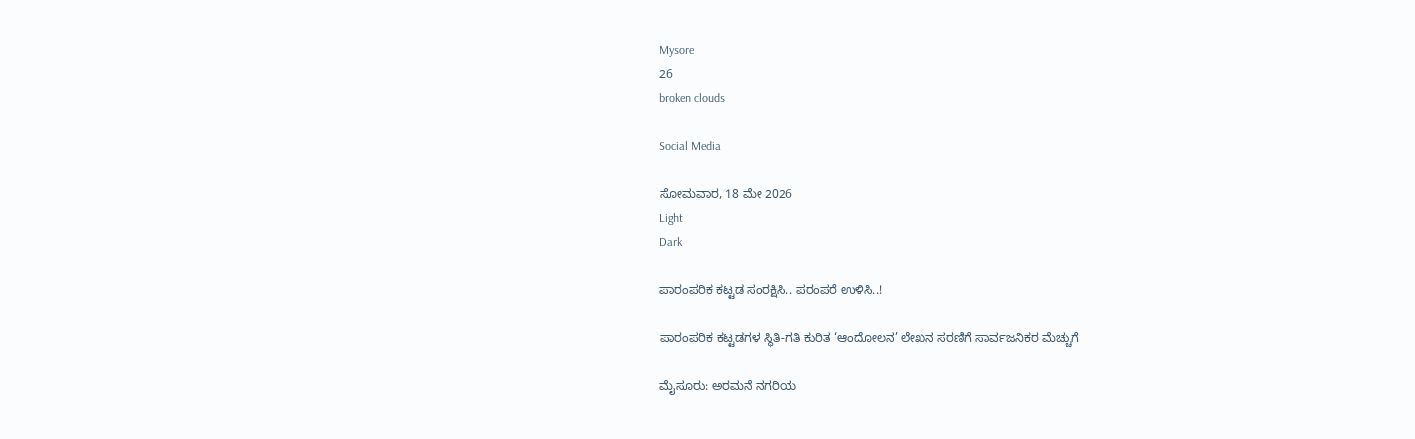Mysore
26
broken clouds

Social Media

ಸೋಮವಾರ, 18 ಮೇ 2026
Light
Dark

ಪಾರಂಪರಿಕ ಕಟ್ಟಡ ಸಂರಕ್ಷಿಸಿ.. ಪರಂಪರೆ ಉಳಿಸಿ..!

ಪಾರಂಪರಿಕ ಕಟ್ಟಡಗಳ ಸ್ಥಿತಿ-ಗತಿ ಕುರಿತ ‘ಆಂದೋಲನ’ ಲೇಖನ ಸರಣಿಗೆ ಸಾರ್ವಜನಿಕರ ಮೆಚ್ಚುಗೆ

ಮೈಸೂರು: ಅರಮನೆ ನಗರಿಯ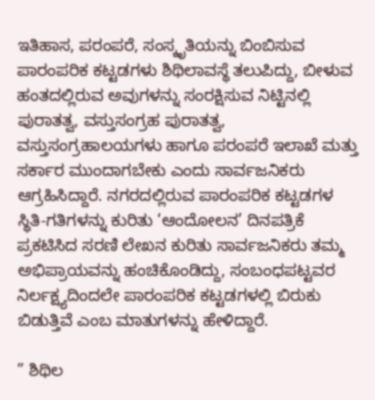ಇತಿಹಾಸ, ಪರಂಪರೆ, ಸಂಸ್ಕೃತಿಯನ್ನು ಬಿಂಬಿಸುವ ಪಾರಂಪರಿಕ ಕಟ್ಟಡಗಳು ಶಿಥಿಲಾವಸ್ಥೆ ತಲುಪಿದ್ದು, ಬೀಳುವ ಹಂತದಲ್ಲಿರುವ ಅವುಗಳನ್ನು ಸಂರಕ್ಷಿಸುವ ನಿಟ್ಟಿನಲ್ಲಿ ಪುರಾತತ್ವ, ವಸ್ತುಸಂಗ್ರಹ ಪುರಾತತ್ವ, ವಸ್ತುಸಂಗ್ರಹಾಲಯಗಳು ಹಾಗೂ ಪರಂಪರೆ ಇಲಾಖೆ ಮತ್ತು ಸರ್ಕಾರ ಮುಂದಾಗಬೇಕು ಎಂದು ಸಾರ್ವಜನಿಕರು ಆಗ್ರಹಿಸಿದ್ದಾರೆ. ನಗರದಲ್ಲಿರುವ ಪಾರಂಪರಿಕ ಕಟ್ಟಡಗಳ ಸ್ಥಿತಿ-ಗತಿಗಳನ್ನು ಕುರಿತು ‘ಆಂದೋಲನ’ ದಿನಪತ್ರಿಕೆ ಪ್ರಕಟಿಸಿದ ಸರಣಿ ಲೇಖನ ಕುರಿತು ಸಾರ್ವಜನಿಕರು ತಮ್ಮ ಅಭಿಪ್ರಾಯವನ್ನು ಹಂಚಿಕೊಂಡಿದ್ದು, ಸಂಬಂಧಪಟ್ಟವರ ನಿರ್ಲಕ್ಷ್ಯದಿಂದಲೇ ಪಾರಂಪರಿಕ ಕಟ್ಟಡಗಳಲ್ಲಿ ಬಿರುಕು ಬಿಡುತ್ತಿವೆ ಎಂಬ ಮಾತುಗಳನ್ನು ಹೇಳಿದ್ದಾರೆ.

” ಶಿಥಿಲ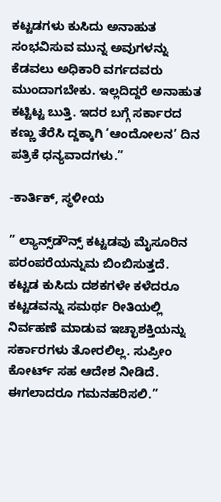ಕಟ್ಟಡಗಳು ಕುಸಿದು ಅನಾಹುತ ಸಂಭವಿಸುವ ಮುನ್ನ ಅವುಗಳನ್ನು ಕೆಡವಲು ಅಧಿಕಾರಿ ವರ್ಗದವರು ಮುಂದಾಗಬೇಕು. ಇಲ್ಲದಿದ್ದರೆ ಅನಾಹುತ ಕಟ್ಟಿಟ್ಟ ಬುತ್ತಿ. ಇದರ ಬಗ್ಗೆ ಸರ್ಕಾರದ ಕಣ್ಣು ತೆರೆಸಿ ದ್ದಕ್ಕಾಗಿ ‘ಆಂದೋಲನ’ ದಿನ ಪತ್ರಿಕೆ ಧನ್ಯವಾದಗಳು.”

-ಕಾರ್ತಿಕ್, ಸ್ಥಳೀಯ

” ಲ್ಯಾನ್ಸ್‌ಡೌನ್ಸ್ ಕಟ್ಟಡವು ಮೈಸೂರಿನ ಪರಂಪರೆಯನ್ನುಮ ಬಿಂಬಿಸುತ್ತದೆ. ಕಟ್ಟಡ ಕುಸಿದು ದಶಕಗಳೇ ಕಳೆದರೂ ಕಟ್ಟಡವನ್ನು ಸಮರ್ಥ ರೀತಿಯಲ್ಲಿ ನಿರ್ವಹಣೆ ಮಾಡುವ ಇಚ್ಛಾಶಕ್ತಿಯನ್ನು ಸರ್ಕಾರಗಳು ತೋರಲಿಲ್ಲ. ಸುಪ್ರೀಂ ಕೋರ್ಟ್ ಸಹ ಆದೇಶ ನೀಡಿದೆ. ಈಗಲಾದರೂ ಗಮನಹರಿಸಲಿ.”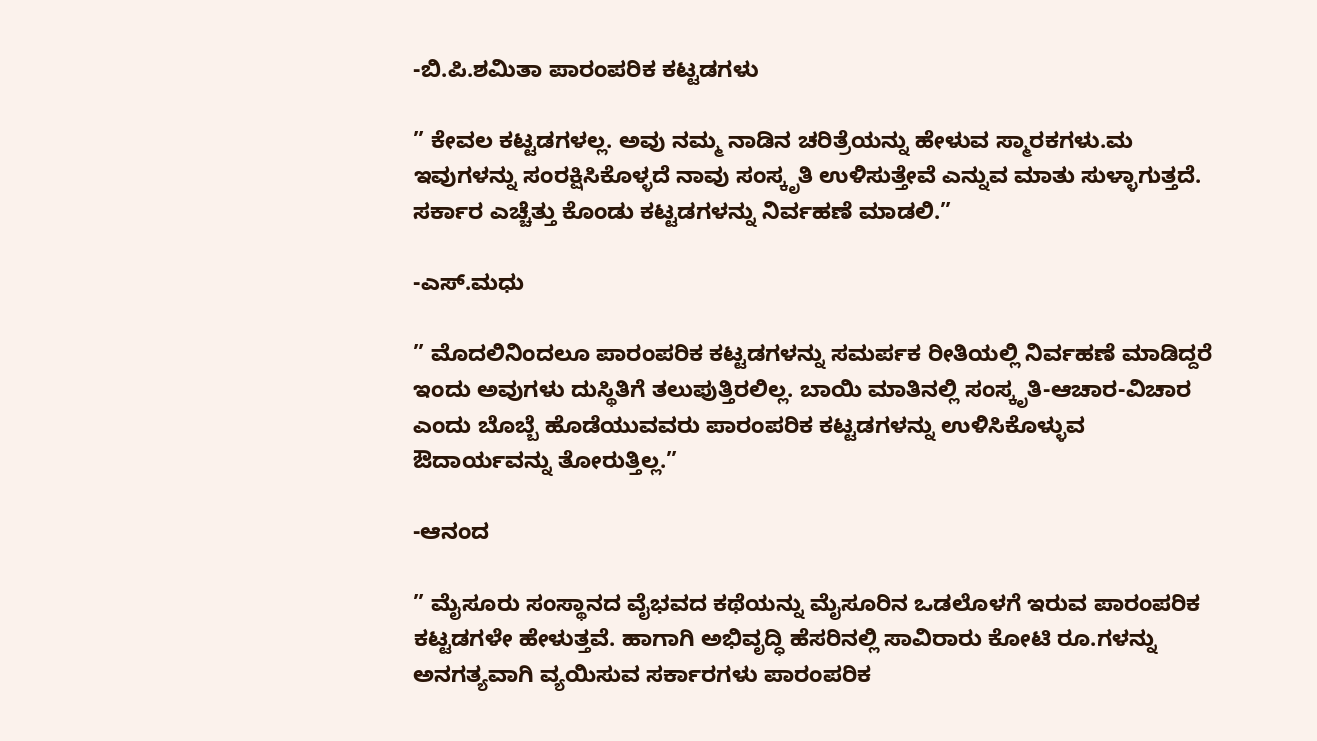-ಬಿ.ಪಿ.ಶಮಿತಾ ಪಾರಂಪರಿಕ ಕಟ್ಟಡಗಳು

” ಕೇವಲ ಕಟ್ಟಡಗಳಲ್ಲ. ಅವು ನಮ್ಮ ನಾಡಿನ ಚರಿತ್ರೆಯನ್ನು ಹೇಳುವ ಸ್ಮಾರಕಗಳು.ಮ ಇವುಗಳನ್ನು ಸಂರಕ್ಷಿಸಿಕೊಳ್ಳದೆ ನಾವು ಸಂಸ್ಕೃತಿ ಉಳಿಸುತ್ತೇವೆ ಎನ್ನುವ ಮಾತು ಸುಳ್ಳಾಗುತ್ತದೆ. ಸರ್ಕಾರ ಎಚ್ಚೆತ್ತು ಕೊಂಡು ಕಟ್ಟಡಗಳನ್ನು ನಿರ್ವಹಣೆ ಮಾಡಲಿ.”

-ಎಸ್.ಮಧು

” ಮೊದಲಿನಿಂದಲೂ ಪಾರಂಪರಿಕ ಕಟ್ಟಡಗಳನ್ನು ಸಮರ್ಪಕ ರೀತಿಯಲ್ಲಿ ನಿರ್ವಹಣೆ ಮಾಡಿದ್ದರೆ ಇಂದು ಅವುಗಳು ದುಸ್ಥಿತಿಗೆ ತಲುಪುತ್ತಿರಲಿಲ್ಲ. ಬಾಯಿ ಮಾತಿನಲ್ಲಿ ಸಂಸ್ಕೃತಿ-ಆಚಾರ-ವಿಚಾರ ಎಂದು ಬೊಬ್ಬೆ ಹೊಡೆಯುವವರು ಪಾರಂಪರಿಕ ಕಟ್ಟಡಗಳನ್ನು ಉಳಿಸಿಕೊಳ್ಳುವ ಔದಾರ್ಯವನ್ನು ತೋರುತ್ತಿಲ್ಲ.”

-ಆನಂದ

” ಮೈಸೂರು ಸಂಸ್ಥಾನದ ವೈಭವದ ಕಥೆಯನ್ನು ಮೈಸೂರಿನ ಒಡಲೊಳಗೆ ಇರುವ ಪಾರಂಪರಿಕ ಕಟ್ಟಡಗಳೇ ಹೇಳುತ್ತವೆ. ಹಾಗಾಗಿ ಅಭಿವೃದ್ಧಿ ಹೆಸರಿನಲ್ಲಿ ಸಾವಿರಾರು ಕೋಟಿ ರೂ.ಗಳನ್ನು ಅನಗತ್ಯವಾಗಿ ವ್ಯಯಿಸುವ ಸರ್ಕಾರಗಳು ಪಾರಂಪರಿಕ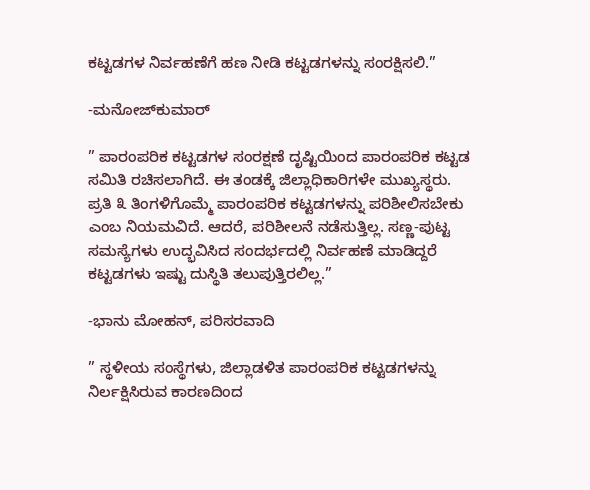ಕಟ್ಟಡಗಳ ನಿರ್ವಹಣೆಗೆ ಹಣ ನೀಡಿ ಕಟ್ಟಡಗಳನ್ನು ಸಂರಕ್ಷಿಸಲಿ.”

-ಮನೋಜ್‌ಕುಮಾರ್

” ಪಾರಂಪರಿಕ ಕಟ್ಟಡಗಳ ಸಂರಕ್ಷಣೆ ದೃಷ್ಟಿಯಿಂದ ಪಾರಂಪರಿಕ ಕಟ್ಟಡ ಸಮಿತಿ ರಚಿಸಲಾಗಿದೆ. ಈ ತಂಡಕ್ಕೆ ಜಿಲ್ಲಾಧಿಕಾರಿಗಳೇ ಮುಖ್ಯಸ್ಥರು. ಪ್ರತಿ ೩ ತಿಂಗಳಿಗೊಮ್ಮೆ ಪಾರಂಪರಿಕ ಕಟ್ಟಡಗಳನ್ನು ಪರಿಶೀಲಿಸಬೇಕು ಎಂಬ ನಿಯಮವಿದೆ. ಆದರೆ, ಪರಿಶೀಲನೆ ನಡೆಸುತ್ತಿಲ್ಲ. ಸಣ್ಣ-ಪುಟ್ಟ ಸಮಸ್ಯೆಗಳು ಉದ್ಭವಿಸಿದ ಸಂದರ್ಭದಲ್ಲಿ ನಿರ್ವಹಣೆ ಮಾಡಿದ್ದರೆ ಕಟ್ಟಡಗಳು ಇಷ್ಟು ದುಸ್ಥಿತಿ ತಲುಪುತ್ತಿರಲಿಲ್ಲ.”

-ಭಾನು ಮೋಹನ್, ಪರಿಸರವಾದಿ

” ಸ್ಥಳೀಯ ಸಂಸ್ಥೆಗಳು, ಜಿಲ್ಲಾಡಳಿತ ಪಾರಂಪರಿಕ ಕಟ್ಟಡಗಳನ್ನು ನಿರ್ಲಕ್ಷಿಸಿರುವ ಕಾರಣದಿಂದ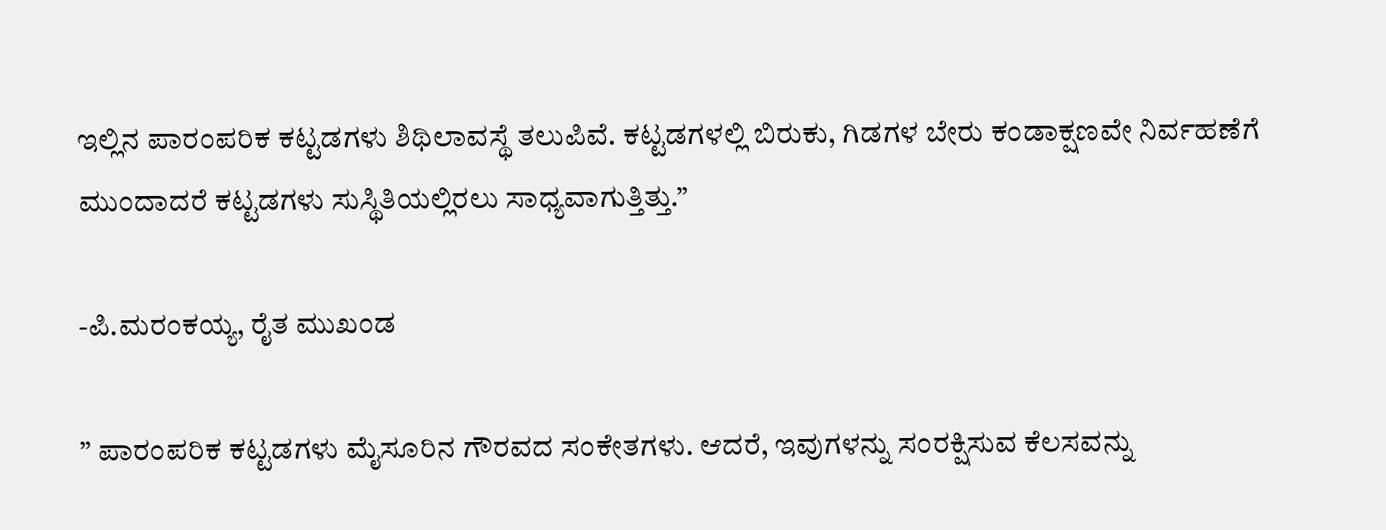ಇಲ್ಲಿನ ಪಾರಂಪರಿಕ ಕಟ್ಟಡಗಳು ಶಿಥಿಲಾವಸ್ಥೆ ತಲುಪಿವೆ. ಕಟ್ಟಡಗಳಲ್ಲಿ ಬಿರುಕು, ಗಿಡಗಳ ಬೇರು ಕಂಡಾಕ್ಷಣವೇ ನಿರ್ವಹಣೆಗೆ ಮುಂದಾದರೆ ಕಟ್ಟಡಗಳು ಸುಸ್ಥಿತಿಯಲ್ಲಿರಲು ಸಾಧ್ಯವಾಗುತ್ತಿತ್ತು.”

-ಪಿ.ಮರಂಕಯ್ಯ, ರೈತ ಮುಖಂಡ

” ಪಾರಂಪರಿಕ ಕಟ್ಟಡಗಳು ಮೈಸೂರಿನ ಗೌರವದ ಸಂಕೇತಗಳು. ಆದರೆ, ಇವುಗಳನ್ನು ಸಂರಕ್ಷಿಸುವ ಕೆಲಸವನ್ನು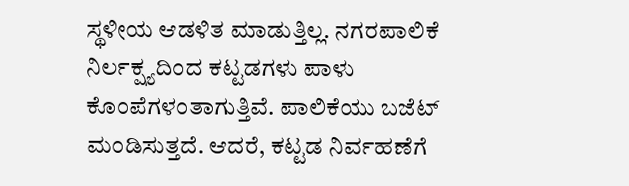ಸ್ಥಳೀಯ ಆಡಳಿತ ಮಾಡುತ್ತಿಲ್ಲ. ನಗರಪಾಲಿಕೆ ನಿರ್ಲಕ್ಷ್ಯದಿಂದ ಕಟ್ಟಡಗಳು ಪಾಳು ಕೊಂಪೆಗಳಂತಾಗುತ್ತಿವೆ. ಪಾಲಿಕೆಯು ಬಜೆಟ್ ಮಂಡಿಸುತ್ತದೆ. ಆದರೆ, ಕಟ್ಟಡ ನಿರ್ವಹಣೆಗೆ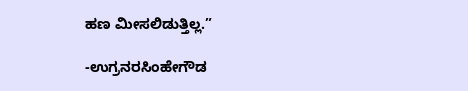ಹಣ ಮೀಸಲಿಡುತ್ತಿಲ್ಲ.”

-ಉಗ್ರನರಸಿಂಹೇಗೌಡ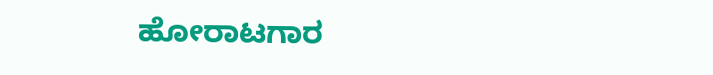ಹೋರಾಟಗಾರ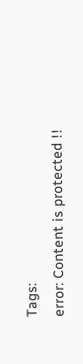Tags:
error: Content is protected !!